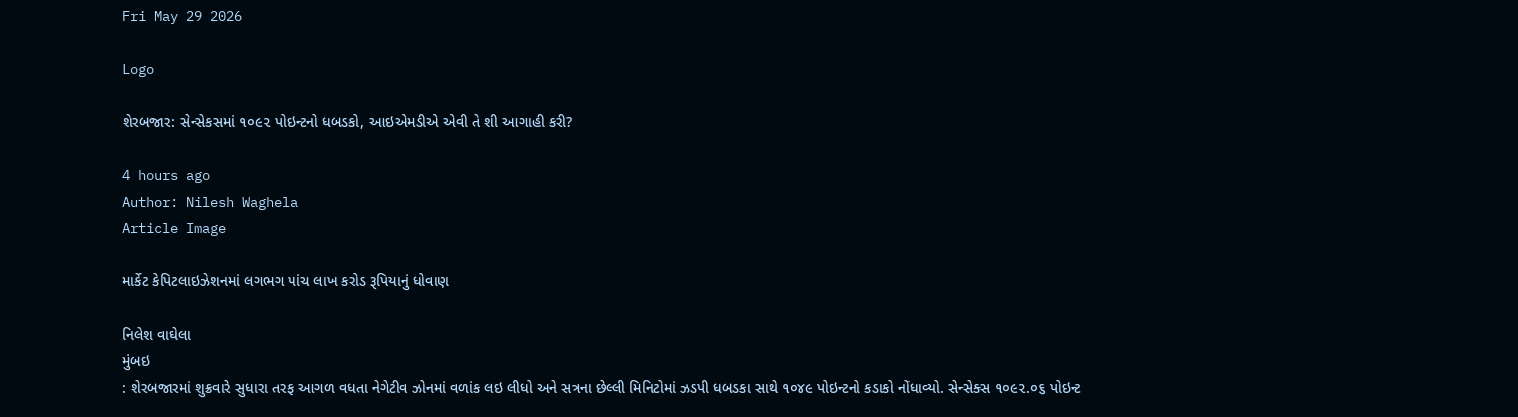Fri May 29 2026

Logo

શેરબજાર: સેન્સેકસમાં ૧૦૯૨ પોઇન્ટનો ધબડકો, આઇએમડીએ એવી તે શી આગાહી કરી?

4 hours ago
Author: Nilesh Waghela
Article Image

માર્કેટ કેપિટલાઇઝેશનમાં લગભગ ૫ાંચ લાખ કરોડ રૂપિયાનું ધોવાણ

નિલેશ વાઘેલા
મુંબઇ
: શેરબજારમાં શુક્રવારે સુધારા તરફ આગળ વધતા નેગેટીવ ઝોનમાં વળાંક લઇ લીધો અને સત્રના છેલ્લી મિનિટોમાં ઝડપી ધબડકા સાથે ૧૦૪૯ પોઇન્ટનો કડાકો નોંધાવ્યો. સેન્સેક્સ ૧૦૯૨.૦૬ પોઇન્ટ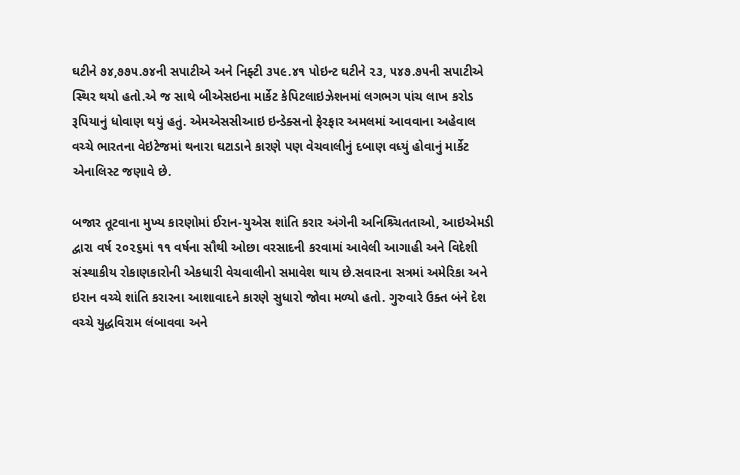ઘટીને ૭૪,૭૭૫.૭૪ની સપાટીએ અને નિફ્ટી ૩૫૯.૪૧ પોઇન્ટ ઘટીને ૨૩, ૫૪૭.૭૫ની સપાટીએ સ્થિર થયો હતો.એ જ સાથે બીએસઇના માર્કેટ કેપિટલાઇઝેશનમાં લગભગ ૫ાંચ લાખ કરોડ રૂપિયાનું ધોવાણ થયું હતું. એમએસસીઆઇ ઇન્ડેક્સનો ફેરફાર અમલમાં આવવાના અહેવાલ વચ્ચે ભારતના વેઇટેજમાં થનારા ઘટાડાને કારણે પણ વેચવાલીનું દબાણ વધ્યું હોવાનું માર્કેટ એનાલિસ્ટ જણાવે છે.

બજાર તૂટવાના મુખ્ય કારણોમાં ઈરાન-યુએસ શાંતિ કરાર અંગેની અનિશ્ર્ચિતતાઓ, આઇએમડી દ્વારા વર્ષ ૨૦૨૬માં ૧૧ વર્ષના સૌથી ઓછા વરસાદની કરવામાં આવેલી આગાહી અને વિદેશી સંસ્થાકીય રોકાણકારોની એકધારી વેચવાલીનો સમાવેશ થાય છે.સવારના સત્રમાં અમેરિકા અને ઇરાન વચ્ચે શાંતિ કરારના આશાવાદને કારણે સુધારો જોવા મળ્યો હતો. ગુરુવારે ઉક્ત બંને દેશ વચ્ચે યુદ્ધવિરામ લંબાવવા અને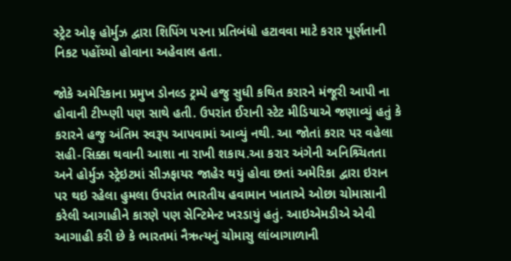સ્ટ્રેટ ઓફ હોર્મુઝ દ્વારા શિપિંગ પરના પ્રતિબંધો હટાવવા માટે કરાર પૂર્ણતાની નિકટ પહોંચ્યો હોવાના અહેવાલ હતા.

જોકે અમેરિકાના પ્રમુખ ડોનલ્ડ ટ્રમ્પે હજુ સુધી કથિત કરારને મંજૂરી આપી ના હોવાની ટીપ્પ્ણી પણ સાથે હતી. ઉપરાંત ઈરાની સ્ટેટ મીડિયાએ જણાવ્યું હતું કે કરારને હજુ અંતિમ સ્વરૂપ આપવામાં આવ્યું નથી. આ જોતાં કરાર પર વહેલા સહી-સિક્કા થવાની આશા ના રાખી શકાય.આ કરાર અંગેની અનિશ્ર્ચિતતા અને હોર્મુઝ સ્ટ્રેઇટમાં સીઝફાયર જાહેર થયું હોવા છતાં અમેરિકા દ્વારા ઇરાન પર થઇ રહેલા હુમલા ઉપરાંત ભારતીય હવામાન ખાતાએ ઓછા ચોમાસાની કરેલી આગાહીને કારણે પણ સેન્ટિમેન્ટ ખરડાયું હતું. આઇએમડીએ એવી આગાહી કરી છે કે ભારતમાં નૈઋત્યનું ચોમાસુ લાંબાગાળાની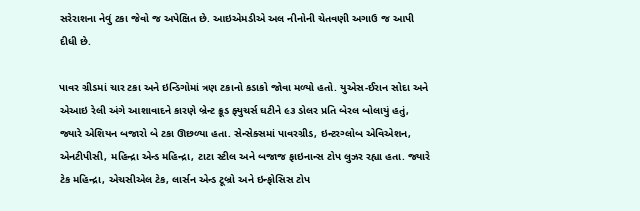સરેરાશના નેવું ટકા જેવો જ અપેક્ષિત છે. આઇએમડીએ અલ નીનોની ચેતવણી અગાઉ જ આપી દીધી છે.

પાવર ગ્રીડમાં ચાર ટકા અને ઇન્ડિગોમાં ત્રણ ટકાનો કડાકો જોવા મળ્યો હતો. યુએસ-ઈરાન સોદા અને એઆઇ રેલી અંગે આશાવાદને કારણે બ્રેન્ટ ક્રૂડ ફ્યુચર્સ ઘટીને ૯૩ ડોલર પ્રતિ બેરલ બોલાયું હતું, જ્યારે એશિયન બજારો બે ટકા ઊછળ્યા હતા. સેન્સેક્સમાં પાવરગ્રીડ, ઇન્ટરગ્લોબ એવિએશન, એનટીપીસી, મહિન્દ્રા એન્ડ મહિન્દ્રા, ટાટા સ્ટીલ અને બજાજ ફાઇનાન્સ ટોપ લુઝર રહ્યા હતા. જ્યારે ટેક મહિન્દ્રા, એચસીએલ ટેક, લાર્સન એન્ડ ટૂબ્રો અને ઇન્ફોસિસ ટોપ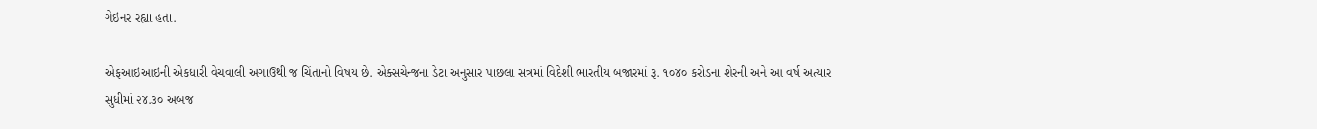ગેઇનર રહ્યા હતા.

એફઆઇઆઇની એકધારી વેચવાલી અગાઉથી જ ચિંતાનો વિષય છે. એક્સચેન્જના ડેટા અનુસાર પાછલા સત્રમાં વિદેશી ભારતીય બજારમાં રૂ. ૧૦૪૦ કરોડના શેરની અને આ વર્ષ અત્યાર સુધીમાં ૨૪.૩૦ અબજ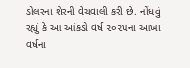ડોલરના શેરની વેચવાલી કરી છે. નોંધવું રહ્યું કે આ આંકડો વર્ષ ૨૦૨૫ના આખા વર્ષના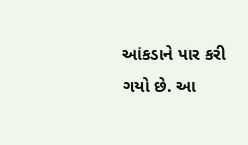આંકડાને પાર કરી ગયો છે. આ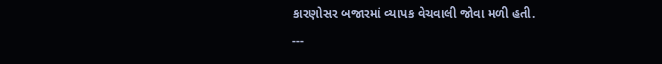કારણોસર બજારમાં વ્યાપક વેચવાલી જોવા મળી હતી.
---